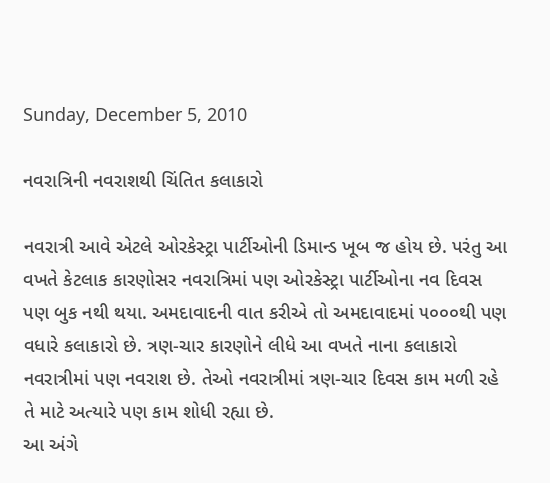Sunday, December 5, 2010

નવરાત્રિની નવરાશથી ચિંતિત કલાકારો

નવરાત્રી આવે એટલે ઓરકેસ્ટ્રા પાર્ટીઓની ડિમાન્ડ ખૂબ જ હોય છે. પરંતુ આ વખતે કેટલાક કારણોસર નવરાત્રિમાં પણ ઓરકેસ્ટ્રા પાર્ટીઓના નવ દિવસ પણ બુક નથી થયા. અમદાવાદની વાત કરીએ તો અમદાવાદમાં ૫૦૦૦થી પણ વધારે કલાકારો છે. ત્રણ-ચાર કારણોને લીધે આ વખતે નાના કલાકારો નવરાત્રીમાં પણ નવરાશ છે. તેઓ નવરાત્રીમાં ત્રણ-ચાર દિવસ કામ મળી રહે તે માટે અત્યારે પણ કામ શોધી રહ્યા છે.
આ અંગે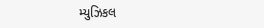મ્યુઝિકલ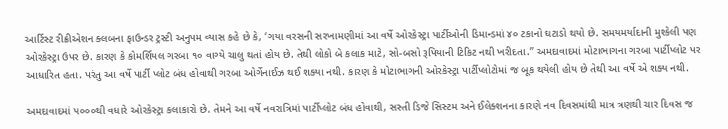આર્ટિસ્ટ રીક્રીએશન ક્લબના ફાઉન્ડર ટ્રસ્ટી અનુપમ વ્યાસ કહે છે કે, ‘ગયા વરસની સરખામણીમાં આ વર્ષે ઓરકેસ્ટ્રા પાર્ટીઓની ડિમાન્ડમાં ૪૦ ટકાનો ઘટાડો થયો છે. સમયમર્યાદાની મુશ્કેલી પણ ઓરકેસ્ટ્રા ઉપર છે. કારણ કે કોમર્શિયલ ગરબા ૧૦ વાગ્યે ચાલુ થતાં હોય છે. તેથી લોકો બે કલાક માટે, સો-બસો રૂપિયાની ટિકિટ નથી ખરીદતા.’’ અમદાવાદમાં મોટાભાગના ગરબા પાર્ટીપ્લોટ પર આધારિત હતા. પરંતુ આ વર્ષે પાર્ટી પ્લોટ બંધ હોવાથી ગરબા ઓર્ગેનાઈઝ થઈ શક્યા નથી. કારણ કે મોટાભાગની ઓરકેસ્ટ્રા પાર્ટીપ્લોટોમાં જ બૂક થયેલી હોય છે તેથી આ વર્ષે એ શક્ય નથી.

અમદાવાદમાં ૫૦૦૦થી વધારે ઓરકેસ્ટ્રા કલાકારો છે. તેમને આ વર્ષે નવરાત્રિમાં પાર્ટીપ્લોટ બંધ હોવાથી, સસ્તી ડિજે સિસ્ટમ અને ઈલેક્શનના કારણે નવ દિવસમાંથી માત્ર ત્રણથી ચાર દિવસ જ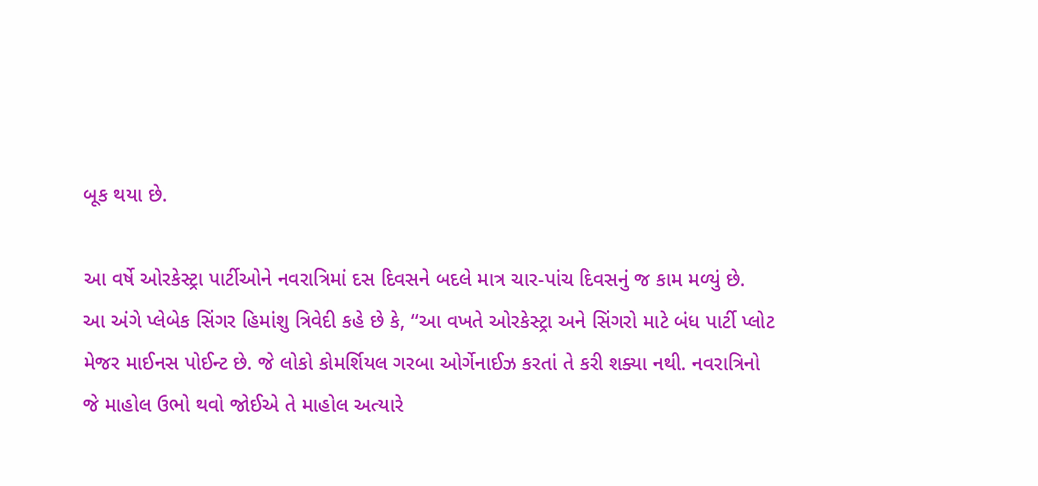બૂક થયા છે.

આ વર્ષે ઓરકેસ્ટ્રા પાર્ટીઓને નવરાત્રિમાં દસ દિવસને બદલે માત્ર ચાર-પાંચ દિવસનું જ કામ મળ્યું છે.
આ અંગે પ્લેબેક સિંગર હિમાંશુ ત્રિવેદી કહે છે કે, ‘‘આ વખતે ઓરકેસ્ટ્રા અને સિંગરો માટે બંધ પાર્ટી પ્લોટ મેજર માઈનસ પોઈન્ટ છે. જે લોકો કોમર્શિયલ ગરબા ઓર્ગેનાઈઝ કરતાં તે કરી શક્યા નથી. નવરાત્રિનો જે માહોલ ઉભો થવો જોઈએ તે માહોલ અત્યારે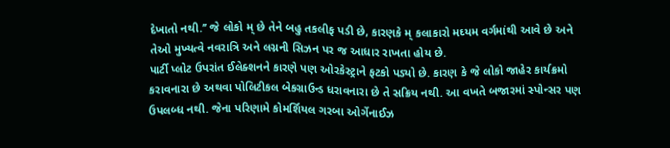દેખાતો નથી.’’ જે લોકો મ્ છે તેને બહુ તકલીફ પડી છે, કારણકે મ્ કલાકારો મઘ્યમ વર્ગમાંથી આવે છે અને તેઓ મુખ્યત્વે નવરાત્રિ અને લગ્નની સિઝન પર જ આધાર રાખતા હોય છે.
પાર્ટી પ્લોટ ઉપરાંત ઈલેક્શનને કારણે પણ ઓરકેસ્ટ્રાને ફટકો પડ્યો છે. કારણ કે જે લોકો જાહેર કાર્યક્રમો કરાવનારા છે અથવા પોલિટીકલ બેકગ્રાઉન્ડ ધરાવનારા છે તે સક્રિય નથી. આ વખતે બજારમાં સ્પોન્સર પણ ઉપલબ્ધ નથી. જેના પરિણામે કોમર્શિયલ ગરબા ઓર્ગેનાઈઝ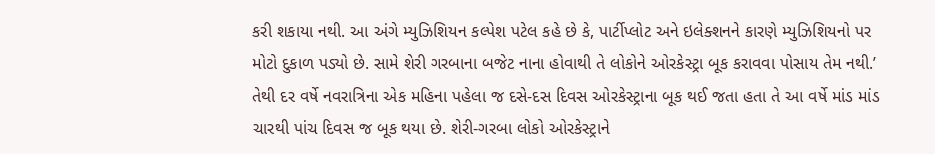કરી શકાયા નથી. આ અંગે મ્યુઝિશિયન કલ્પેશ પટેલ કહે છે કે, પાર્ટીપ્લોટ અને ઇલેક્શનને કારણે મ્યુઝિશિયનો પર મોટો દુકાળ પડ્યો છે. સામે શેરી ગરબાના બજેટ નાના હોવાથી તે લોકોને ઓરકેસ્ટ્રા બૂક કરાવવા પોસાય તેમ નથી.’ તેથી દર વર્ષે નવરાત્રિના એક મહિના પહેલા જ દસે-દસ દિવસ ઓરકેસ્ટ્રાના બૂક થઈ જતા હતા તે આ વર્ષે માંડ માંડ ચારથી પાંચ દિવસ જ બૂક થયા છે. શેરી-ગરબા લોકો ઓરકેસ્ટ્રાને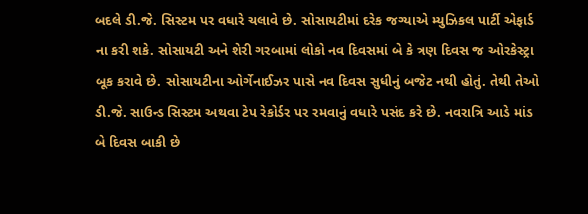બદલે ડી.જે. સિસ્ટમ પર વધારે ચલાવે છે. સોસાયટીમાં દરેક જગ્યાએ મ્યુઝિકલ પાર્ટી એફાર્ડ ના કરી શકે. સોસાયટી અને શેરી ગરબામાં લોકો નવ દિવસમાં બે કે ત્રણ દિવસ જ ઓરકેસ્ટ્રા બૂક કરાવે છે. સોસાયટીના ઓર્ગેનાઈઝર પાસે નવ દિવસ સુધીનું બજેટ નથી હોતું. તેથી તેઓ ડી.જે. સાઉન્ડ સિસ્ટમ અથવા ટેપ રેકોર્ડર પર રમવાનું વધારે પસંદ કરે છે. નવરાત્રિ આડે માંડ બે દિવસ બાકી છે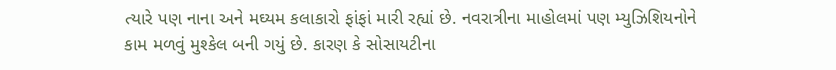ત્યારે પણ નાના અને મઘ્યમ કલાકારો ફાંફાં મારી રહ્યાં છે. નવરાત્રીના માહોલમાં પણ મ્યુઝિશિયનોને કામ મળવું મુશ્કેલ બની ગયું છે. કારણ કે સોસાયટીના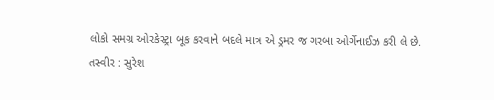લોકો સમગ્ર ઓરકેસ્ટ્રા બૂક કરવાને બદલે માત્ર એ ડ્રમર જ ગરબા ઓર્ગેનાઈઝ કરી લે છે.
તસ્વીર : સુરેશ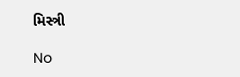મિસ્ત્રી

No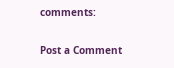comments:

Post a Comment